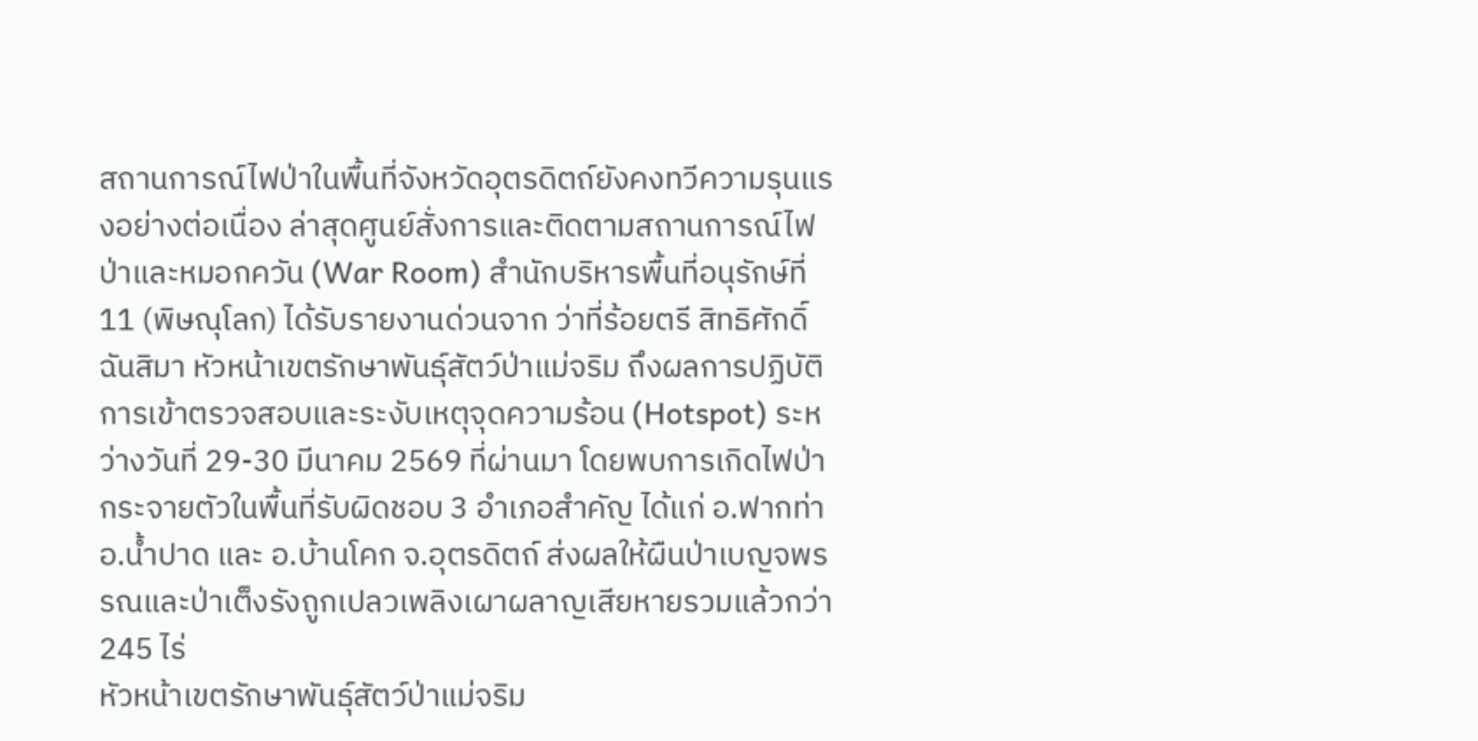สถานการณ์ไฟป่าในพื้นที่จังหวัดอุตรดิตถ์ยังคงทวีความรุนแรงอย่างต่อเนื่อง ล่าสุดศูนย์สั่งการและติดตามสถานการณ์ไฟป่าและหมอกควัน (War Room) สำนักบริหารพื้นที่อนุรักษ์ที่ 11 (พิษณุโลก) ได้รับรายงานด่วนจาก ว่าที่ร้อยตรี สิทธิศักดิ์ ฉันสิมา หัวหน้าเขตรักษาพันธุ์สัตว์ป่าแม่จริม ถึงผลการปฏิบัติการเข้าตรวจสอบและระงับเหตุจุดความร้อน (Hotspot) ระหว่างวันที่ 29-30 มีนาคม 2569 ที่ผ่านมา โดยพบการเกิดไฟป่ากระจายตัวในพื้นที่รับผิดชอบ 3 อำเภอสำคัญ ได้แก่ อ.ฟากท่า อ.น้ำปาด และ อ.บ้านโคก จ.อุตรดิตถ์ ส่งผลให้ผืนป่าเบญจพรรณและป่าเต็งรังถูกเปลวเพลิงเผาผลาญเสียหายรวมแล้วกว่า 245 ไร่
หัวหน้าเขตรักษาพันธุ์สัตว์ป่าแม่จริม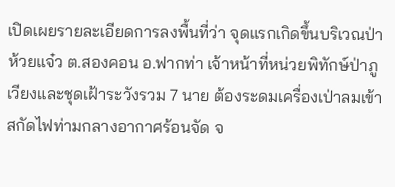เปิดเผยรายละเอียดการลงพื้นที่ว่า จุดแรกเกิดขึ้นบริเวณป่าห้วยแจ๋ว ต.สองคอน อ.ฟากท่า เจ้าหน้าที่หน่วยพิทักษ์ป่าภูเวียงและชุดเฝ้าระวังรวม 7 นาย ต้องระดมเครื่องเป่าลมเข้าสกัดไฟท่ามกลางอากาศร้อนจัด จ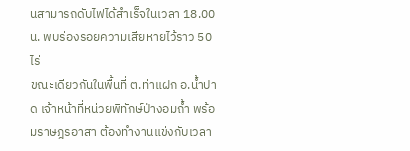นสามารถดับไฟได้สำเร็จในเวลา 18.00 น. พบร่องรอยความเสียหายไว้ราว 50 ไร่
ขณะเดียวกันในพื้นที่ ต.ท่าแฝก อ.น้ำปาด เจ้าหน้าที่หน่วยพิทักษ์ป่างอมถ้ำ พร้อมราษฎรอาสา ต้องทำงานแข่งกับเวลา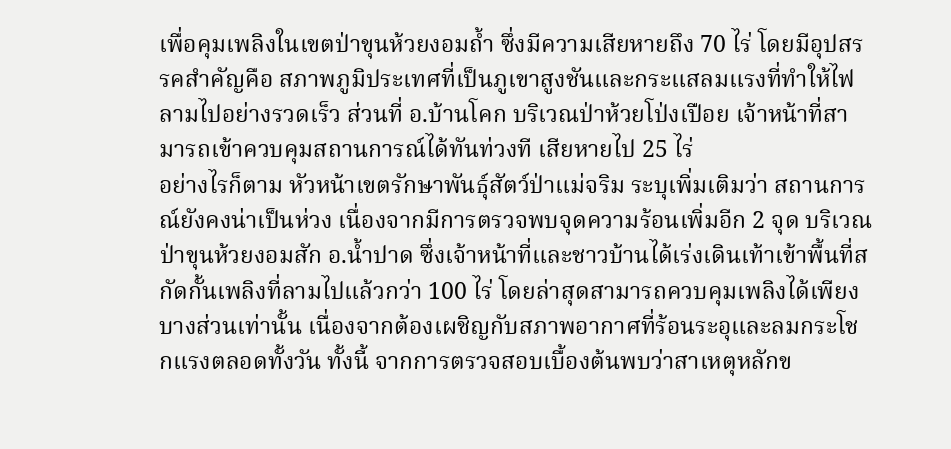เพื่อคุมเพลิงในเขตป่าขุนห้วยงอมถ้ำ ซึ่งมีความเสียหายถึง 70 ไร่ โดยมีอุปสรรคสำคัญคือ สภาพภูมิประเทศที่เป็นภูเขาสูงชันและกระแสลมแรงที่ทำให้ไฟลามไปอย่างรวดเร็ว ส่วนที่ อ.บ้านโคก บริเวณป่าห้วยโป่งเปือย เจ้าหน้าที่สามารถเข้าควบคุมสถานการณ์ได้ทันท่วงที เสียหายไป 25 ไร่
อย่างไรก็ตาม หัวหน้าเขตรักษาพันธุ์สัตว์ป่าแม่จริม ระบุเพิ่มเติมว่า สถานการณ์ยังคงน่าเป็นห่วง เนื่องจากมีการตรวจพบจุดความร้อนเพิ่มอีก 2 จุด บริเวณป่าขุนห้วยงอมสัก อ.น้ำปาด ซึ่งเจ้าหน้าที่และชาวบ้านได้เร่งเดินเท้าเข้าพื้นที่สกัดกั้นเพลิงที่ลามไปแล้วกว่า 100 ไร่ โดยล่าสุดสามารถควบคุมเพลิงได้เพียงบางส่วนเท่านั้น เนื่องจากต้องเผชิญกับสภาพอากาศที่ร้อนระอุและลมกระโชกแรงตลอดทั้งวัน ทั้งนี้ จากการตรวจสอบเบื้องต้นพบว่าสาเหตุหลักข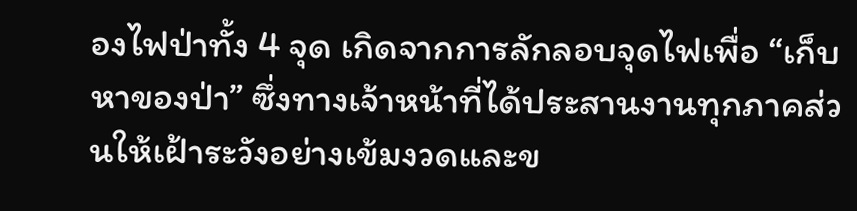องไฟป่าทั้ง 4 จุด เกิดจากการลักลอบจุดไฟเพื่อ “เก็บหาของป่า” ซึ่งทางเจ้าหน้าที่ได้ประสานงานทุกภาคส่วนให้เฝ้าระวังอย่างเข้มงวดและข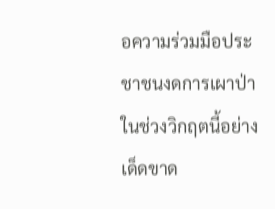อความร่วมมือประชาชนงดการเผาป่าในช่วงวิกฤตนี้อย่างเด็ดขาด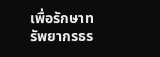เพื่อรักษาทรัพยากรธร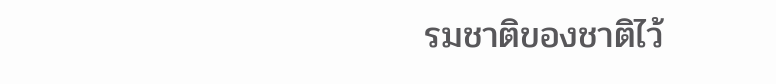รมชาติของชาติไว้